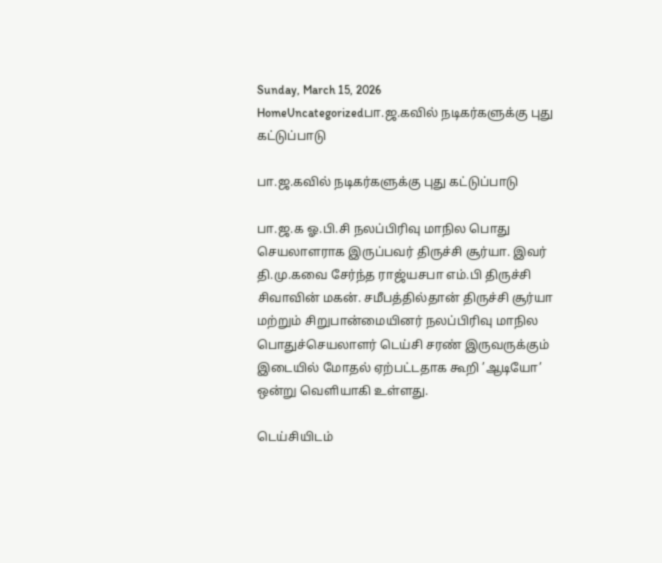Sunday, March 15, 2026
HomeUncategorizedபா.ஜ.கவில் நடிகர்களுக்கு புது கட்டுப்பாடு

பா.ஜ.கவில் நடிகர்களுக்கு புது கட்டுப்பாடு

பா.ஜ.க ஓ.பி.சி நலப்பிரிவு மாநில பொது செயலாளராக இருப்பவர் திருச்சி சூர்யா. இவர் தி.மு.கவை சேர்ந்த ராஜ்யசபா எம்.பி திருச்சி சிவாவின் மகன். சமீபத்தில்தான் திருச்சி சூர்யா மற்றும் சிறுபான்மையினர் நலப்பிரிவு மாநில பொதுச்செயலாளர் டெய்சி சரண் இருவருக்கும் இடையில் மோதல் ஏற்பட்டதாக கூறி ’ஆடியோ’ ஒன்று வெளியாகி உள்ளது.

டெய்சியிடம்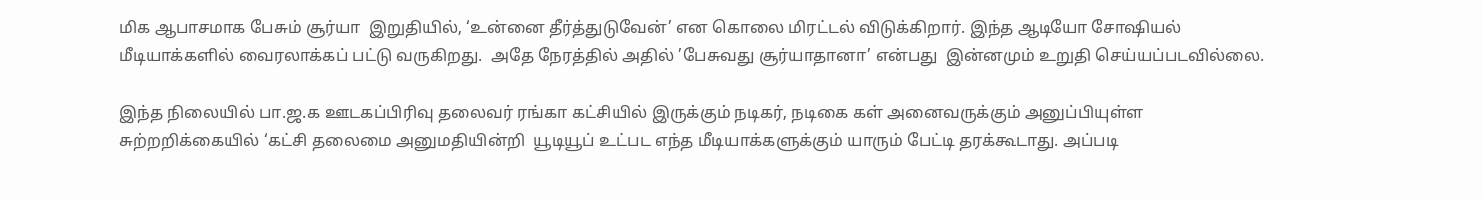மிக ஆபாசமாக பேசும் சூர்யா  இறுதியில், ‘உன்னை தீர்த்துடுவேன்’ என கொலை மிரட்டல் விடுக்கிறார். இந்த ஆடியோ சோஷியல் மீடியாக்களில் வைரலாக்கப் பட்டு வருகிறது.  அதே நேரத்தில் அதில் ’பேசுவது சூர்யாதானா’ என்பது  இன்னமும் உறுதி செய்யப்படவில்லை.

இந்த நிலையில் பா.ஜ.க ஊடகப்பிரிவு தலைவர் ரங்கா கட்சியில் இருக்கும் நடிகர், நடிகை கள் அனைவருக்கும் அனுப்பியுள்ள சுற்றறிக்கையில் ‘கட்சி தலைமை அனுமதியின்றி  யூடியூப் உட்பட எந்த மீடியாக்களுக்கும் யாரும் பேட்டி தரக்கூடாது. அப்படி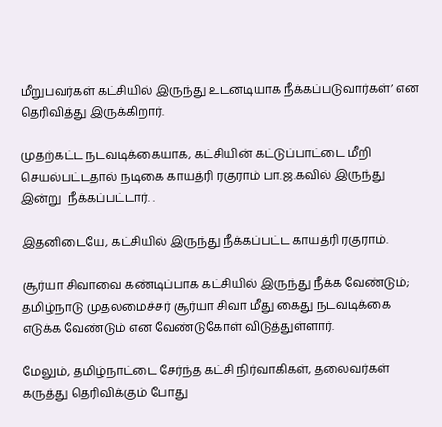மீறுபவர்கள் கட்சியில் இருந்து உடனடியாக நீக்கப்படுவார்கள்’ என தெரிவித்து இருக்கிறார்.

முதற்கட்ட நடவடிக்கையாக, கட்சியின் கட்டுப்பாட்டை மீறி செயல்பட்டதால் நடிகை காயத்ரி ரகுராம் பா.ஜ.கவில் இருந்து இன்று  நீக்கப்பட்டார். .

இதனிடையே, கட்சியில் இருந்து நீக்கப்பட்ட காயத்ரி ரகுராம்.

சூர்யா சிவாவை கண்டிப்பாக கட்சியில் இருந்து நீக்க வேண்டும்; தமிழ்நாடு முதலமைச்சர் சூர்யா சிவா மீது கைது நடவடிக்கை எடுக்க வேண்டும் என வேண்டுகோள் விடுத்துள்ளார்.

மேலும், தமிழ்நாட்டை சேர்ந்த கட்சி நிர்வாகிகள், தலைவர்கள் கருத்து தெரிவிக்கும் போது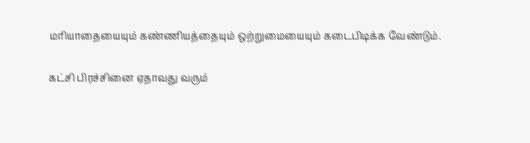மரியாதையையும் கண்ணியத்தையும் ஒற்றுமையையும் கடைபிடிக்க வேண்டும்.

கட்சி பிரச்சினை ஏதாவது வரும்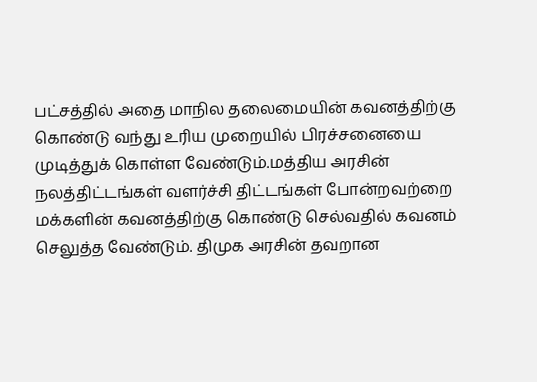பட்சத்தில் அதை மாநில தலைமையின் கவனத்திற்கு கொண்டு வந்து உரிய முறையில் பிரச்சனையை முடித்துக் கொள்ள வேண்டும்.மத்திய அரசின் நலத்திட்டங்கள் வளர்ச்சி திட்டங்கள் போன்றவற்றை மக்களின் கவனத்திற்கு கொண்டு செல்வதில் கவனம் செலுத்த வேண்டும். திமுக அரசின் தவறான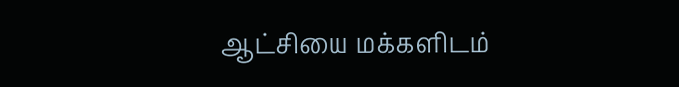ஆட்சியை மக்களிடம்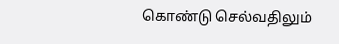கொண்டு செல்வதிலும்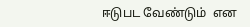ஈடுபட வேண்டும்  என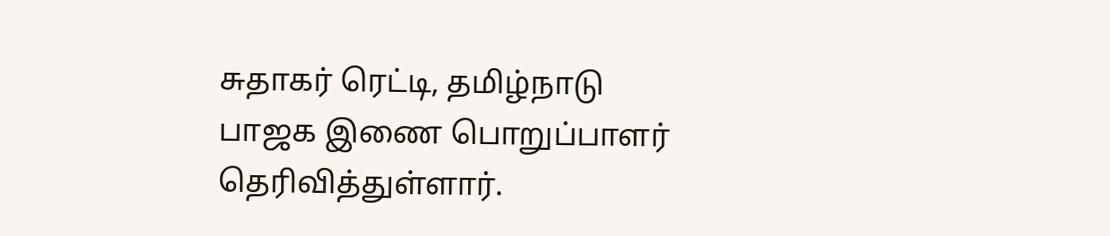சுதாகர் ரெட்டி, தமிழ்நாடு பாஜக இணை பொறுப்பாளர் தெரிவித்துள்ளார்.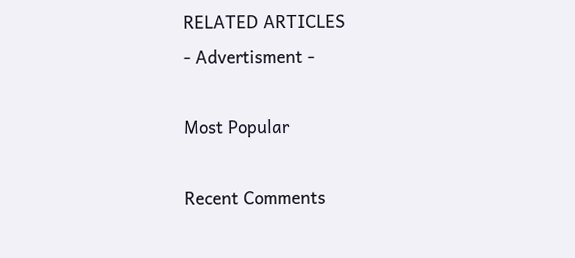RELATED ARTICLES
- Advertisment -

Most Popular

Recent Comments